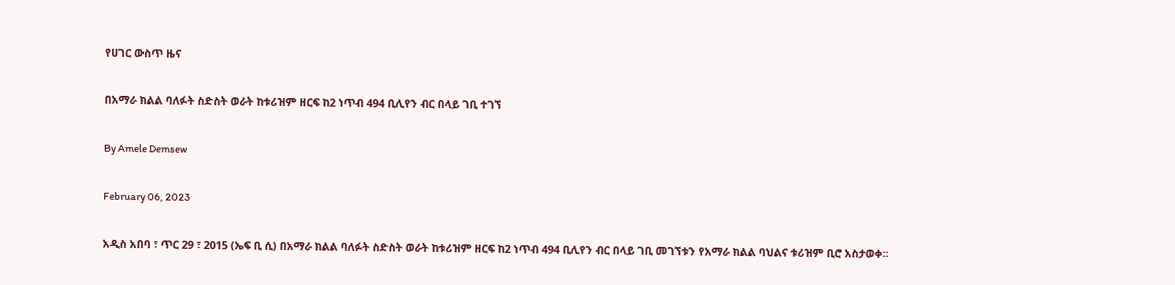የሀገር ውስጥ ዜና

በአማራ ክልል ባለፉት ስድስት ወራት ከቱሪዝም ዘርፍ ከ2 ነጥብ 494 ቢሊየን ብር በላይ ገቢ ተገኘ

By Amele Demsew

February 06, 2023

አዲስ አበባ ፣ ጥር 29 ፣ 2015 (ኤፍ ቢ ሲ) በአማራ ክልል ባለፉት ስድስት ወራት ከቱሪዝም ዘርፍ ከ2 ነጥብ 494 ቢሊየን ብር በላይ ገቢ መገኘቱን የአማራ ክልል ባህልና ቱሪዝም ቢሮ አስታወቀ፡፡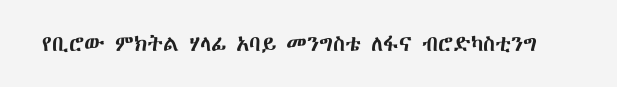የቢሮው ምክትል ሃላፊ አባይ መንግስቴ ለፋና ብሮድካስቲንግ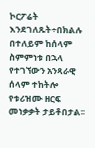ኮርፖሬት እንደገለጹት÷በክልሉ በተለይም ከሰላም ስምምነቱ በኋላ የተገኘውን አንጻራዊ ሰላም ተከትሎ የቱሪዝሙ ዘርፍ መነቃቃት ታይቶበታል፡፡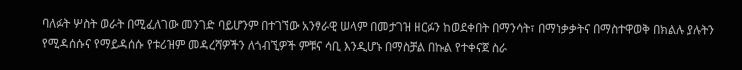ባለፉት ሦስት ወራት በሚፈለገው መንገድ ባይሆንም በተገኘው አንፃራዊ ሠላም በመታገዝ ዘርፉን ከወደቀበት በማንሳት፣ በማነቃቃትና በማስተዋወቅ በክልሉ ያሉትን የሚዳሰሱና የማይዳሰሱ የቱሪዝም መዳረሻዎችን ለጎብኚዎች ምቹና ሳቢ እንዲሆኑ በማስቻል በኩል የተቀናጀ ስራ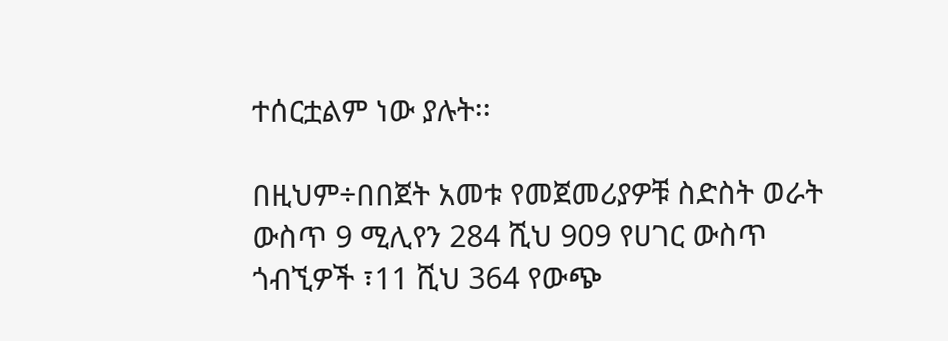ተሰርቷልም ነው ያሉት፡፡

በዚህም÷በበጀት አመቱ የመጀመሪያዎቹ ስድስት ወራት ውስጥ 9 ሚሊየን 284 ሺህ 909 የሀገር ውስጥ ጎብኚዎች ፣11 ሺህ 364 የውጭ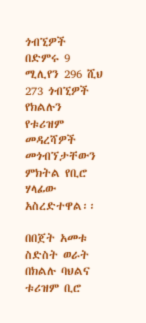ጎብኚዎች በድምሩ 9 ሚሊየን 296 ሺህ 273 ጎብኚዎች የክልሉን የቱሪዝም መዳረሻዎች መጎብኘታቸውን ምክትል የቢሮ ሃላፊው አስረድተዋል፡፡

በበጀት አመቱ ስድስት ወራት በክልሉ ባህልና ቱሪዝም ቢሮ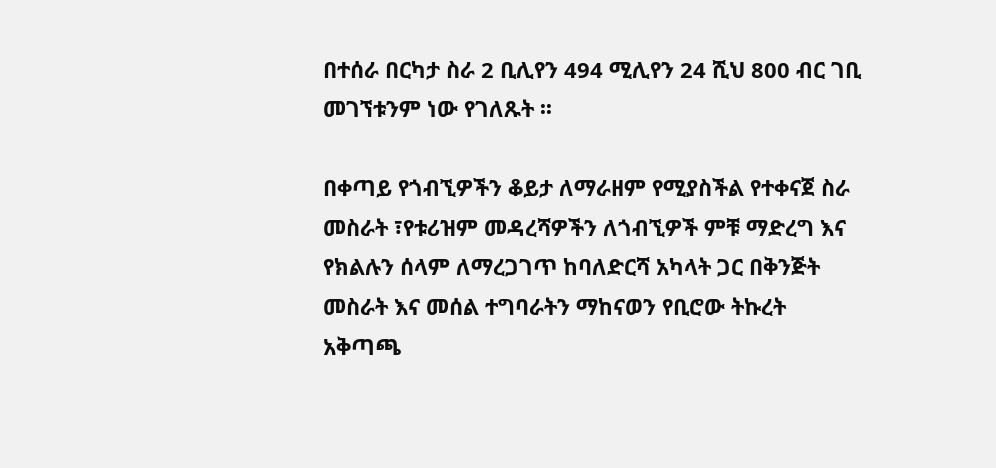በተሰራ በርካታ ስራ 2 ቢሊየን 494 ሚሊየን 24 ሺህ 800 ብር ገቢ መገኘቱንም ነው የገለጹት ፡፡

በቀጣይ የጎብኚዎችን ቆይታ ለማራዘም የሚያስችል የተቀናጀ ስራ መስራት ፣የቱሪዝም መዳረሻዎችን ለጎብኚዎች ምቹ ማድረግ እና የክልሉን ሰላም ለማረጋገጥ ከባለድርሻ አካላት ጋር በቅንጅት መስራት እና መሰል ተግባራትን ማከናወን የቢሮው ትኩረት አቅጣጫ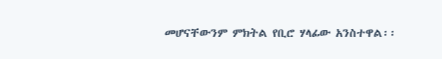መሆናቸውንም ምክትል የቢሮ ሃላፊው አንስተዋል፡፡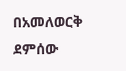በአመለወርቅ ደምሰው